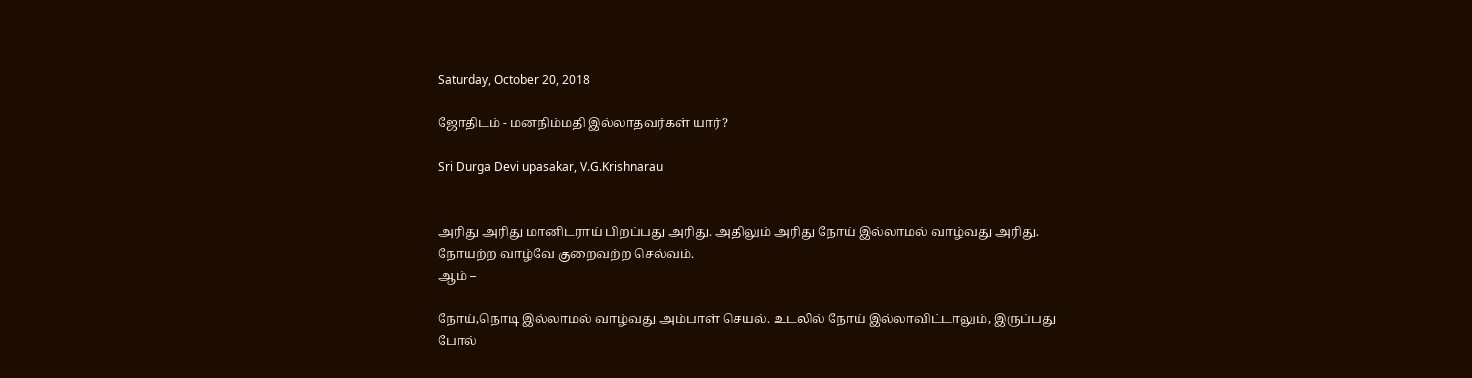Saturday, October 20, 2018

ஜோதிடம் - மனநிம்மதி இல்லாதவர்கள் யார்?

Sri Durga Devi upasakar, V.G.Krishnarau


அரிது அரிது மானிடராய் பிறப்பது அரிது. அதிலும் அரிது நோய் இல்லாமல் வாழ்வது அரிது. நோயற்ற வாழ்வே குறைவற்ற செல்வம்.
ஆம் –

நோய்,நொடி இல்லாமல் வாழ்வது அம்பாள் செயல். உடலில் நோய் இல்லாவிட்டாலும், இருப்பது போல்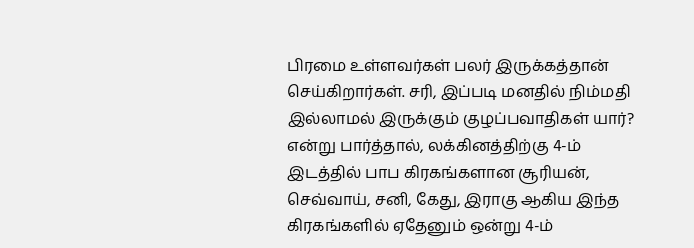பிரமை உள்ளவர்கள் பலர் இருக்கத்தான் செய்கிறார்கள். சரி, இப்படி மனதில் நிம்மதி இல்லாமல் இருக்கும் குழப்பவாதிகள் யார்? என்று பார்த்தால், லக்கினத்திற்கு 4-ம் இடத்தில் பாப கிரகங்களான சூரியன், செவ்வாய், சனி, கேது, இராகு ஆகிய இந்த கிரகங்களில் ஏதேனும் ஒன்று 4-ம்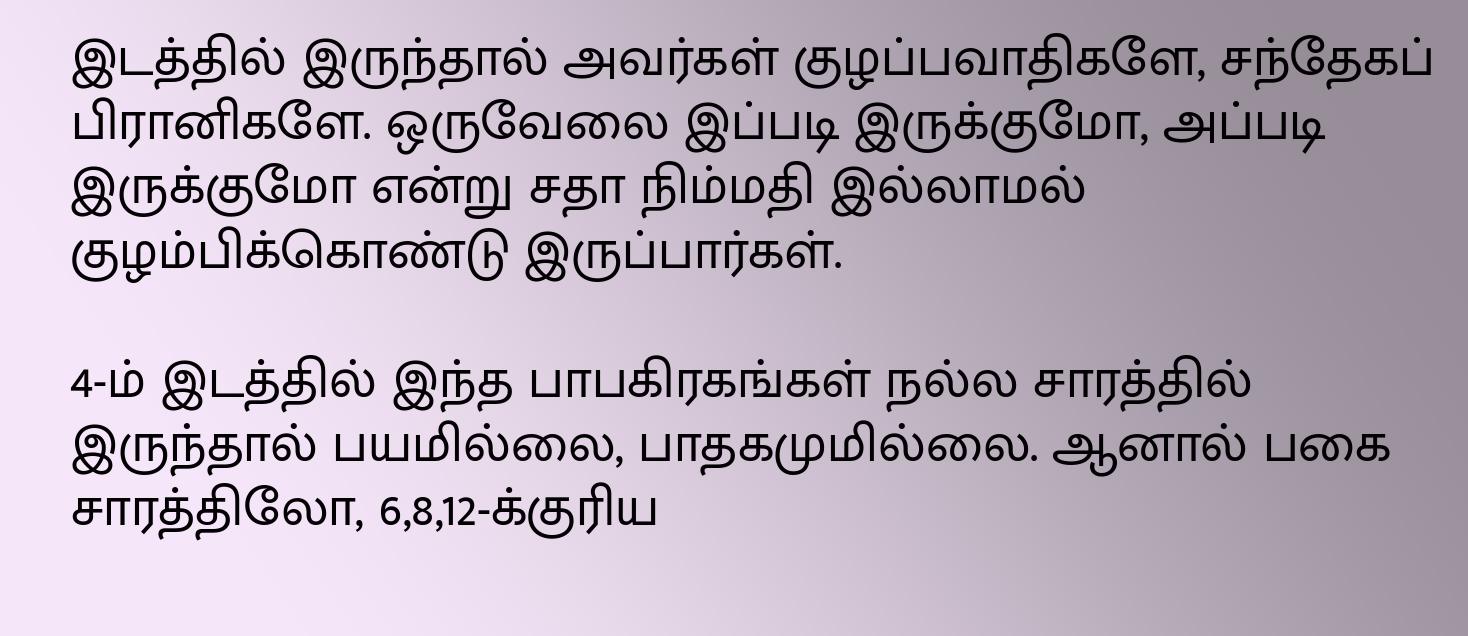இடத்தில் இருந்தால் அவர்கள் குழப்பவாதிகளே, சந்தேகப் பிரானிகளே. ஒருவேலை இப்படி இருக்குமோ, அப்படி இருக்குமோ என்று சதா நிம்மதி இல்லாமல் குழம்பிக்கொண்டு இருப்பார்கள்.

4-ம் இடத்தில் இந்த பாபகிரகங்கள் நல்ல சாரத்தில் இருந்தால் பயமில்லை, பாதகமுமில்லை. ஆனால் பகை சாரத்திலோ, 6,8,12-க்குரிய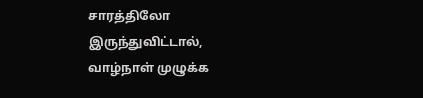சாரத்திலோ இருந்துவிட்டால், வாழ்நாள் முழுக்க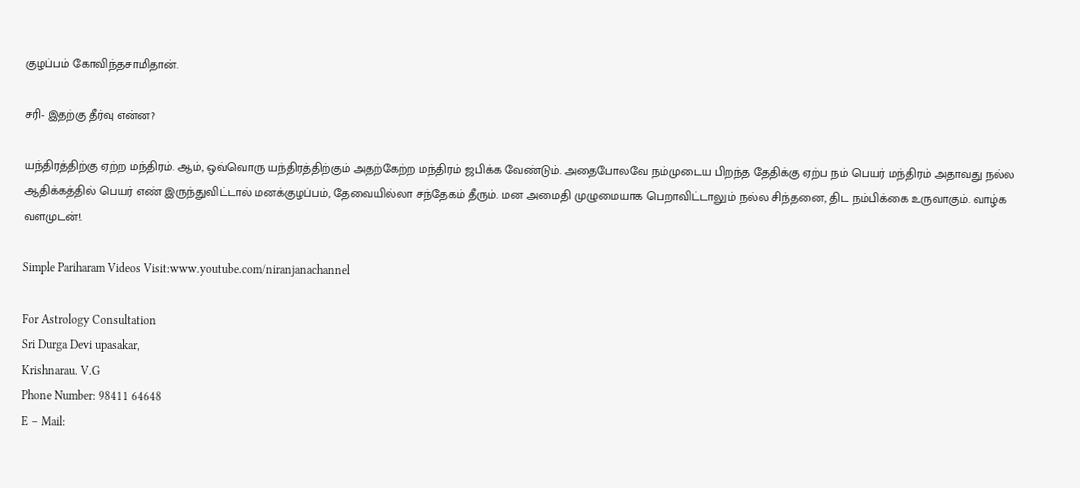குழப்பம் கோவிந்தசாமிதான்.

சரி- இதற்கு தீர்வு என்ன?

யந்திரத்திற்கு ஏற்ற மந்திரம். ஆம், ஒவ்வொரு யந்திரத்திற்கும் அதற்கேற்ற மந்திரம் ஜபிக்க வேண்டும். அதைபோலவே நம்முடைய பிறந்த தேதிக்கு ஏற்ப நம் பெயர் மந்திரம் அதாவது நல்ல ஆதிக்கத்தில் பெயர் எண் இருந்துவிட்டால் மனக்குழப்பம், தேவையில்லா சந்தேகம் தீரும். மன அமைதி முழுமையாக பெறாவிட்டாலும் நல்ல சிந்தனை, திட நம்பிக்கை உருவாகும். வாழ்க வளமுடன்!.

Simple Pariharam Videos Visit:www.youtube.com/niranjanachannel

For Astrology Consultation
Sri Durga Devi upasakar,
Krishnarau. V.G
Phone Number: 98411 64648
E – Mail: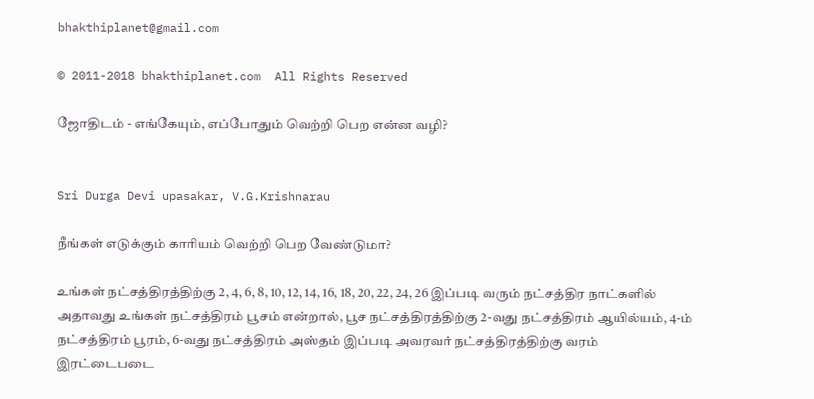bhakthiplanet@gmail.com

© 2011-2018 bhakthiplanet.com  All Rights Reserved

ஜோதிடம் - எங்கேயும், எப்போதும் வெற்றி பெற என்ன வழி?


Sri Durga Devi upasakar, V.G.Krishnarau

நீங்கள் எடுக்கும் காரியம் வெற்றி பெற வேண்டுமா?

உங்கள் நட்சத்திரத்திற்கு 2, 4, 6, 8, 10, 12, 14, 16, 18, 20, 22, 24, 26 இப்படி வரும் நட்சத்திர நாட்களில் அதாவது உங்கள் நட்சத்திரம் பூசம் என்றால், பூச நட்சத்திரத்திற்கு 2-வது நட்சத்திரம் ஆயில்யம், 4-ம் நட்சத்திரம் பூரம், 6-வது நட்சத்திரம் அஸ்தம் இப்படி அவரவர் நட்சத்திரத்திற்கு வரம் இரட்டைபடை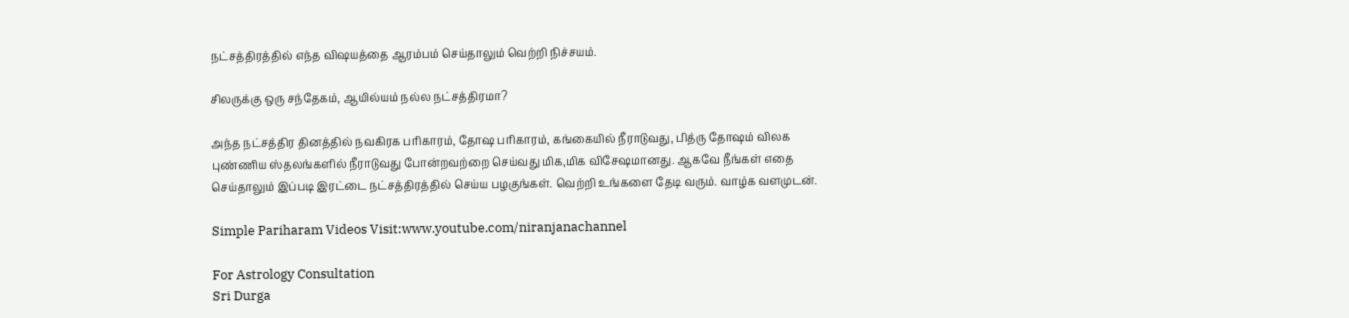நட்சத்திரத்தில் எந்த விஷயத்தை ஆரம்பம் செய்தாலும் வெற்றி நிச்சயம்.

சிலருக்கு ஒரு சந்தேகம், ஆயில்யம் நல்ல நட்சத்திரமா?

அந்த நட்சத்திர தினத்தில் நவகிரக பரிகாரம், தோஷ பரிகாரம், கங்கையில் நீராடுவது, பித்ரு தோஷம் விலக புண்ணிய ஸ்தலங்களில் நீராடுவது போன்றவற்றை செய்வது மிக,மிக விசேஷமானது. ஆகவே நீங்கள் எதை செய்தாலும் இப்படி இரட்டை நட்சத்திரத்தில் செய்ய பழகுங்கள். வெற்றி உங்களை தேடி வரும். வாழ்க வளமுடன்.

Simple Pariharam Videos Visit:www.youtube.com/niranjanachannel

For Astrology Consultation
Sri Durga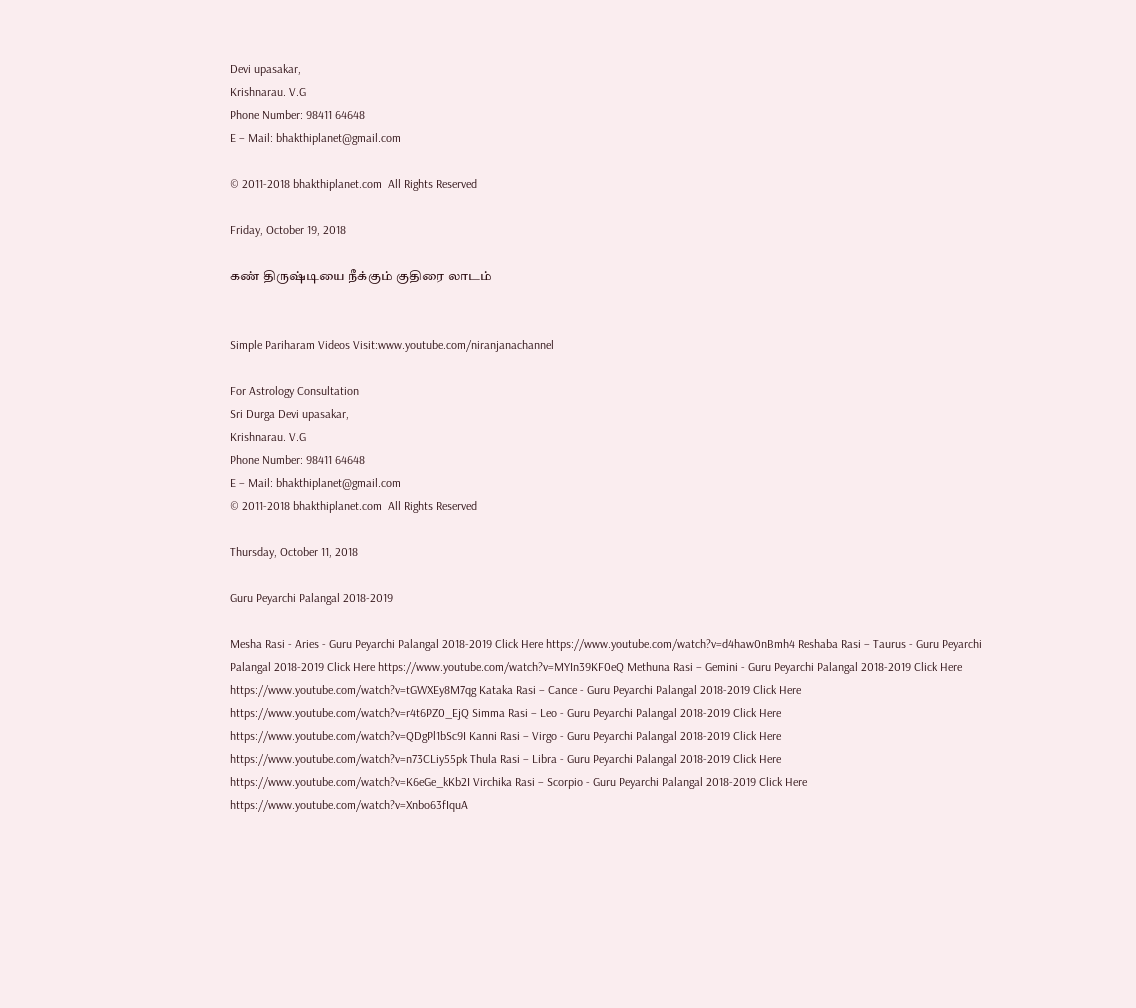Devi upasakar,
Krishnarau. V.G
Phone Number: 98411 64648
E – Mail: bhakthiplanet@gmail.com

© 2011-2018 bhakthiplanet.com  All Rights Reserved

Friday, October 19, 2018

கண் திருஷ்டியை நீக்கும் குதிரை லாடம்


Simple Pariharam Videos Visit:www.youtube.com/niranjanachannel

For Astrology Consultation
Sri Durga Devi upasakar,
Krishnarau. V.G
Phone Number: 98411 64648
E – Mail: bhakthiplanet@gmail.com
© 2011-2018 bhakthiplanet.com  All Rights Reserved

Thursday, October 11, 2018

Guru Peyarchi Palangal 2018-2019

Mesha Rasi - Aries - Guru Peyarchi Palangal 2018-2019 Click Here https://www.youtube.com/watch?v=d4haw0nBmh4 Reshaba Rasi – Taurus - Guru Peyarchi Palangal 2018-2019 Click Here https://www.youtube.com/watch?v=MYIn39KF0eQ Methuna Rasi – Gemini - Guru Peyarchi Palangal 2018-2019 Click Here https://www.youtube.com/watch?v=tGWXEy8M7qg Kataka Rasi – Cance - Guru Peyarchi Palangal 2018-2019 Click Here https://www.youtube.com/watch?v=r4t6PZ0_EjQ Simma Rasi – Leo - Guru Peyarchi Palangal 2018-2019 Click Here https://www.youtube.com/watch?v=QDgPl1bSc9I Kanni Rasi – Virgo - Guru Peyarchi Palangal 2018-2019 Click Here https://www.youtube.com/watch?v=n73CLiy55pk Thula Rasi – Libra - Guru Peyarchi Palangal 2018-2019 Click Here https://www.youtube.com/watch?v=K6eGe_kKb2I Virchika Rasi – Scorpio - Guru Peyarchi Palangal 2018-2019 Click Here https://www.youtube.com/watch?v=Xnbo63fIquA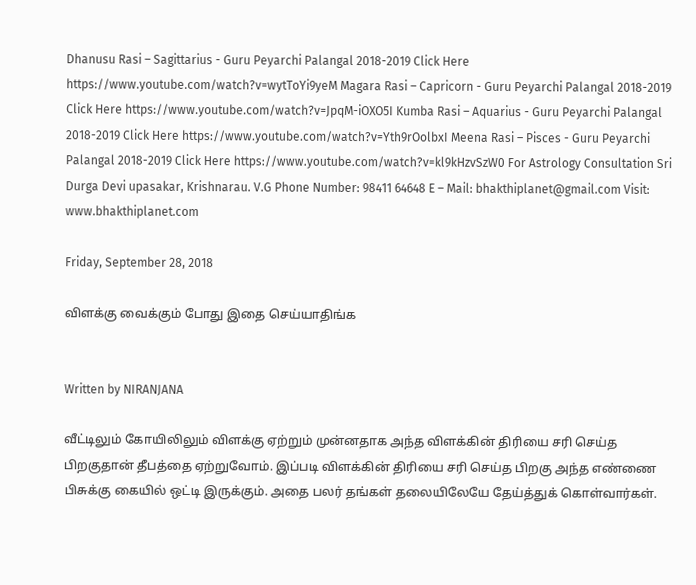Dhanusu Rasi – Sagittarius - Guru Peyarchi Palangal 2018-2019 Click Here https://www.youtube.com/watch?v=wytToYi9yeM Magara Rasi – Capricorn - Guru Peyarchi Palangal 2018-2019 Click Here https://www.youtube.com/watch?v=JpqM-iOXO5I Kumba Rasi – Aquarius - Guru Peyarchi Palangal 2018-2019 Click Here https://www.youtube.com/watch?v=Yth9rOolbxI Meena Rasi – Pisces - Guru Peyarchi Palangal 2018-2019 Click Here https://www.youtube.com/watch?v=kl9kHzvSzW0 For Astrology Consultation Sri Durga Devi upasakar, Krishnarau. V.G Phone Number: 98411 64648 E – Mail: bhakthiplanet@gmail.com Visit: www.bhakthiplanet.com

Friday, September 28, 2018

விளக்கு வைக்கும் போது இதை செய்யாதிங்க


Written by NIRANJANA

வீட்டிலும் கோயிலிலும் விளக்கு ஏற்றும் முன்னதாக அந்த விளக்கின் திரியை சரி செய்த பிறகுதான் தீபத்தை ஏற்றுவோம். இப்படி விளக்கின் திரியை சரி செய்த பிறகு அந்த எண்ணை பிசுக்கு கையில் ஒட்டி இருக்கும். அதை பலர் தங்கள் தலையிலேயே தேய்த்துக் கொள்வார்கள்.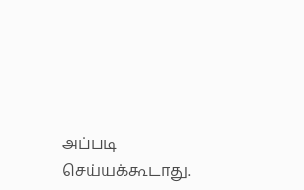அப்படி செய்யக்கூடாது.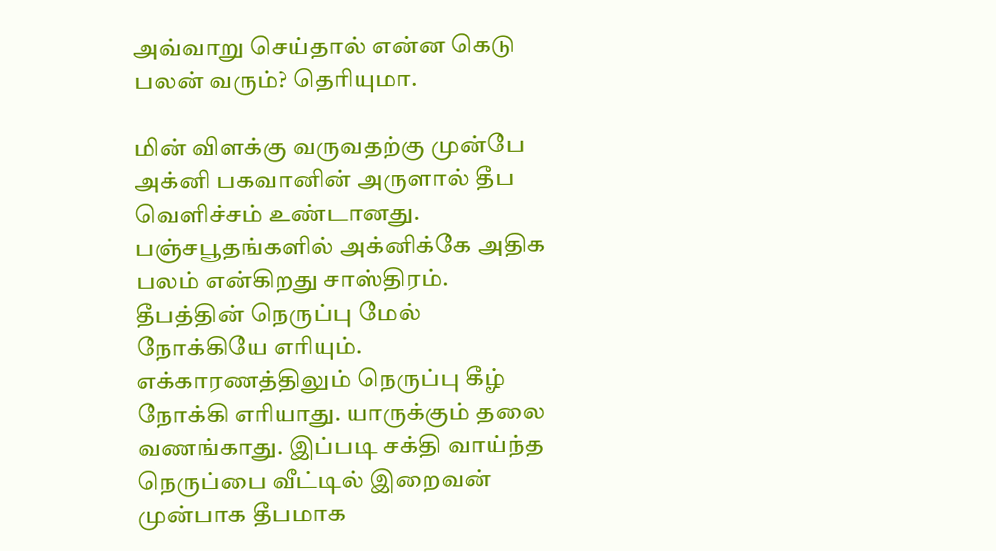அவ்வாறு செய்தால் என்ன கெடு பலன் வரும்? தெரியுமா.

மின் விளக்கு வருவதற்கு முன்பே அக்னி பகவானின் அருளால் தீப வெளிச்சம் உண்டானது. பஞ்சபூதங்களில் அக்னிக்கே அதிக பலம் என்கிறது சாஸ்திரம். தீபத்தின் நெருப்பு மேல் நோக்கியே எரியும். எக்காரணத்திலும் நெருப்பு கீழ் நோக்கி எரியாது. யாருக்கும் தலை வணங்காது. இப்படி சக்தி வாய்ந்த நெருப்பை வீட்டில் இறைவன் முன்பாக தீபமாக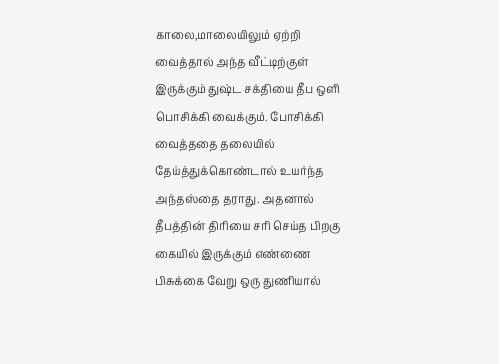காலை,மாலையிலும் ஏற்றி வைத்தால் அந்த வீட்டிற்குள் இருக்கும் துஷ்ட சக்தியை தீப ஒளி பொசிக்கி வைக்கும். போசிக்கி வைத்ததை தலையில் தேய்த்துக்கொண்டால் உயர்ந்த அந்தஸ்தை தராது. அதனால் தீபத்தின் திரியை சரி செய்த பிறகு கையில் இருக்கும் எண்ணை பிசுக்கை வேறு ஒரு துணியால்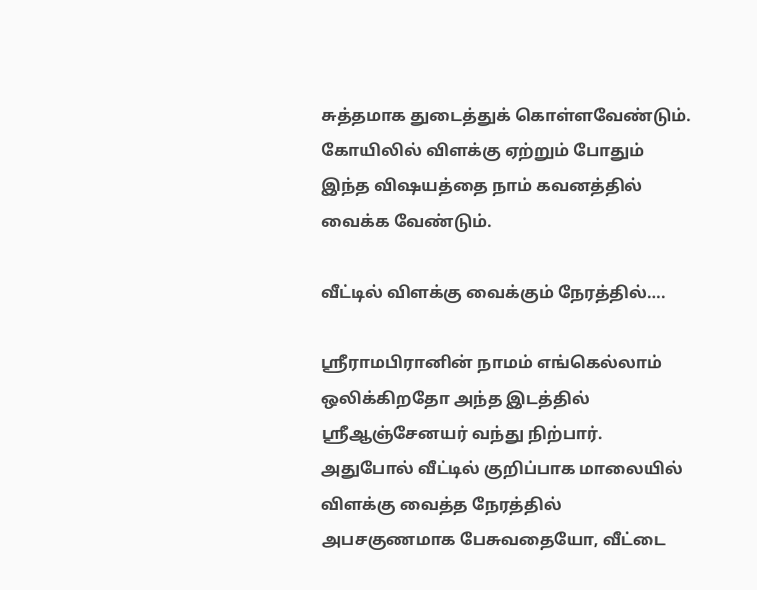சுத்தமாக துடைத்துக் கொள்ளவேண்டும். கோயிலில் விளக்கு ஏற்றும் போதும் இந்த விஷயத்தை நாம் கவனத்தில் வைக்க வேண்டும்.

வீட்டில் விளக்கு வைக்கும் நேரத்தில்….

ஸ்ரீராமபிரானின் நாமம் எங்கெல்லாம் ஒலிக்கிறதோ அந்த இடத்தில் ஸ்ரீஆஞ்சேனயர் வந்து நிற்பார். அதுபோல் வீட்டில் குறிப்பாக மாலையில் விளக்கு வைத்த நேரத்தில் அபசகுணமாக பேசுவதையோ, வீட்டை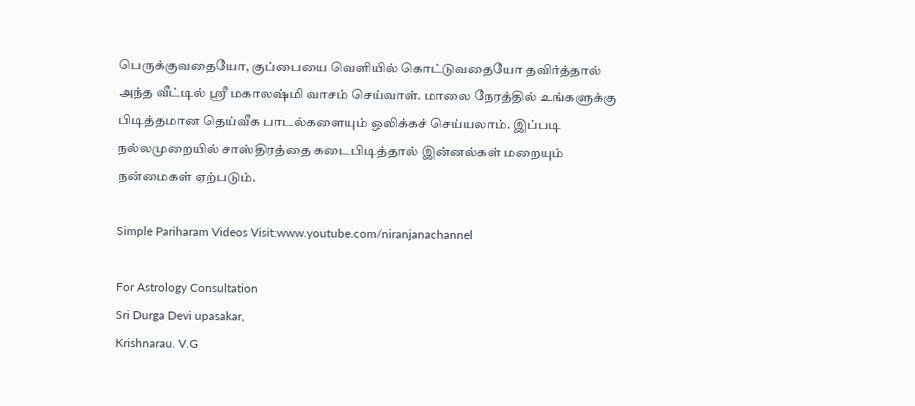பெருக்குவதையோ, குப்பையை வெளியில் கொட்டுவதையோ தவிர்த்தால் அந்த வீட்டில் ஸ்ரீ மகாலஷ்மி வாசம் செய்வாள். மாலை நேரத்தில் உங்களுக்கு பிடித்தமான தெய்வீக பாடல்களையும் ஒலிக்கச் செய்யலாம். இப்படி நல்லமுறையில் சாஸ்திரத்தை கடைபிடித்தால் இன்னல்கள் மறையும் நன்மைகள் ஏற்படும்.

Simple Pariharam Videos Visit:www.youtube.com/niranjanachannel

For Astrology Consultation
Sri Durga Devi upasakar,
Krishnarau. V.G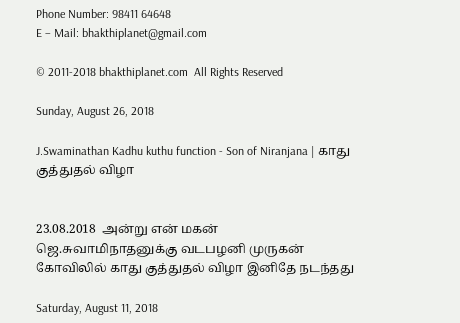Phone Number: 98411 64648
E – Mail: bhakthiplanet@gmail.com

© 2011-2018 bhakthiplanet.com  All Rights Reserved

Sunday, August 26, 2018

J.Swaminathan Kadhu kuthu function - Son of Niranjana | காது குத்துதல் விழா


23.08.2018  அன்று என் மகன் ஜெ.சுவாமிநாதனுக்கு வடபழனி முருகன் கோவிலில் காது குத்துதல் விழா இனிதே நடந்தது

Saturday, August 11, 2018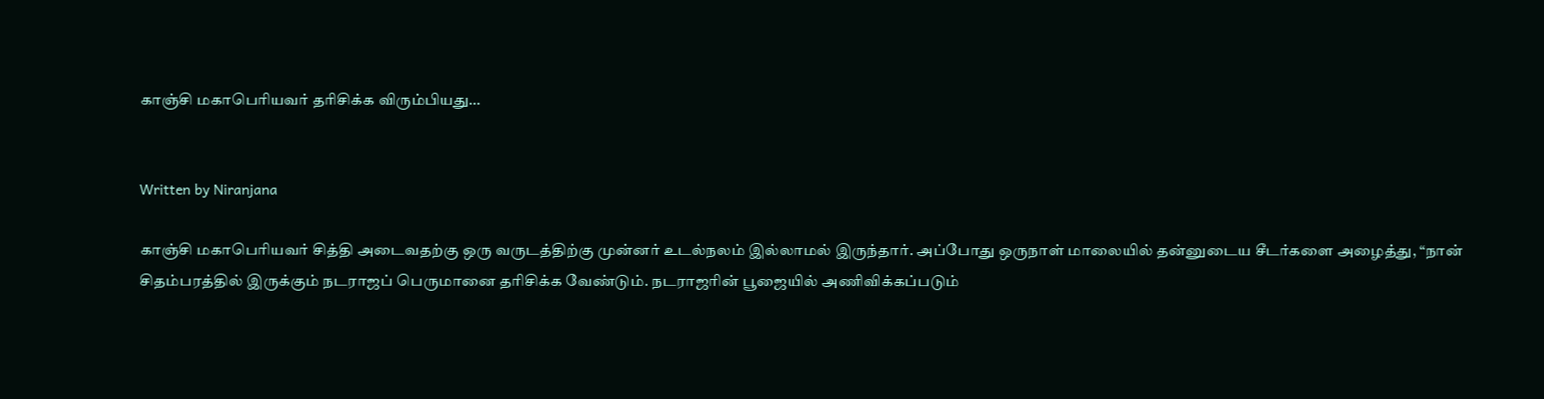காஞ்சி மகாபெரியவர் தரிசிக்க விரும்பியது…


Written by Niranjana

காஞ்சி மகாபெரியவர் சித்தி அடைவதற்கு ஒரு வருடத்திற்கு முன்னர் உடல்நலம் இல்லாமல் இருந்தார். அப்போது ஒருநாள் மாலையில் தன்னுடைய சீடர்களை அழைத்து, “நான் சிதம்பரத்தில் இருக்கும் நடராஜப் பெருமானை தரிசிக்க வேண்டும். நடராஜரின் பூஜையில் அணிவிக்கப்படும்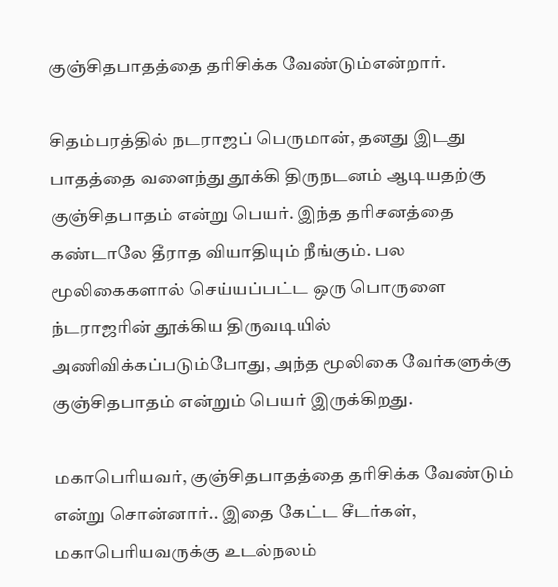குஞ்சிதபாதத்தை தரிசிக்க வேண்டும்என்றார்.

சிதம்பரத்தில் நடராஜப் பெருமான், தனது இடது பாதத்தை வளைந்து தூக்கி திருநடனம் ஆடியதற்கு குஞ்சிதபாதம் என்று பெயர். இந்த தரிசனத்தை கண்டாலே தீராத வியாதியும் நீங்கும். பல மூலிகைகளால் செய்யப்பட்ட ஒரு பொருளை ந்டராஜரின் தூக்கிய திருவடியில் அணிவிக்கப்படும்போது, அந்த மூலிகை வேர்களுக்கு குஞ்சிதபாதம் என்றும் பெயர் இருக்கிறது.

மகாபெரியவர், குஞ்சிதபாதத்தை தரிசிக்க வேண்டும் என்று சொன்னார்.. இதை கேட்ட சீடர்கள், மகாபெரியவருக்கு உடல்நலம்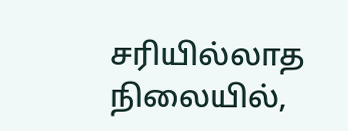சரியில்லாத நிலையில்,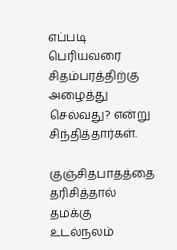எப்படி பெரியவரை சிதம்பரத்திற்கு அழைத்து செல்வது? என்று சிந்தித்தார்கள்.

குஞ்சிதபாதத்தை தரிசித்தால் தமக்கு உடல்நலம்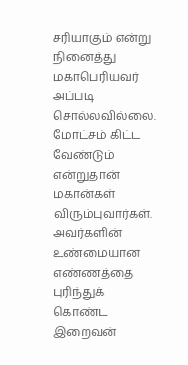சரியாகும் என்று நினைத்து மகாபெரியவர் அப்படி சொல்லவில்லை. மோட்சம் கிட்ட வேண்டும் என்றுதான் மகான்கள் விரும்புவார்கள். அவர்களின் உண்மையான எண்ணத்தை புரிந்துக் கொண்ட இறைவன்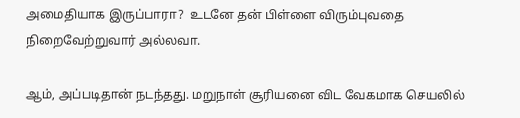அமைதியாக இருப்பாரா?  உடனே தன் பிள்ளை விரும்புவதை நிறைவேற்றுவார் அல்லவா.

ஆம், அப்படிதான் நடந்தது. மறுநாள் சூரியனை விட வேகமாக செயலில்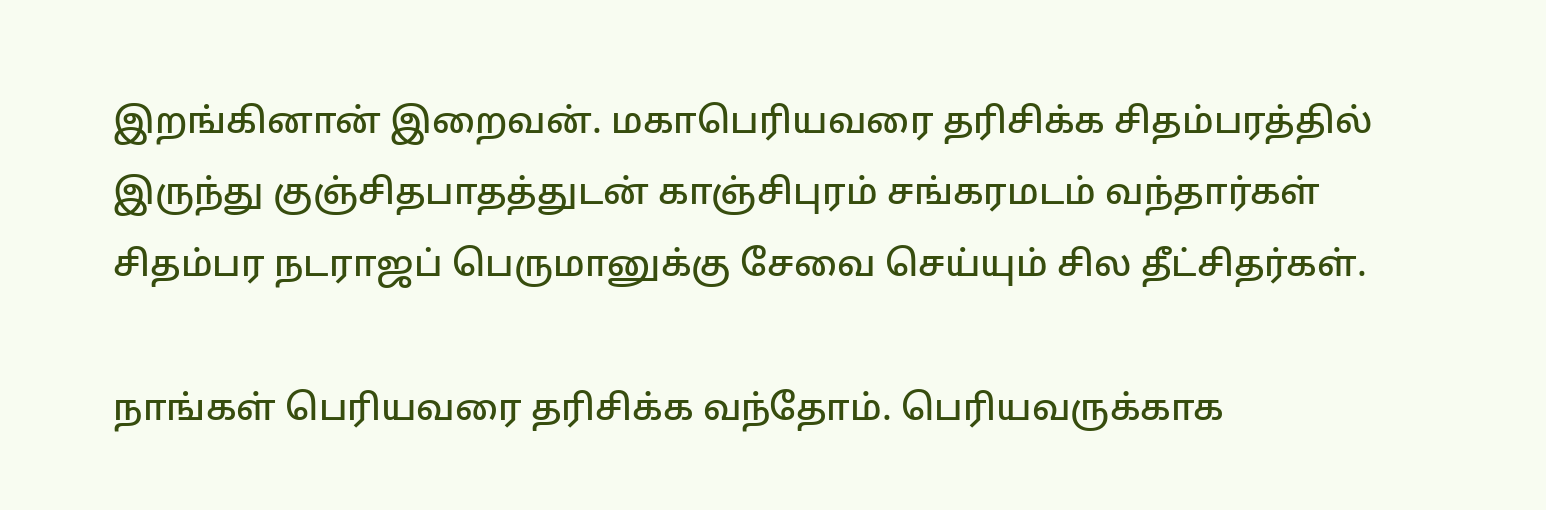இறங்கினான் இறைவன். மகாபெரியவரை தரிசிக்க சிதம்பரத்தில் இருந்து குஞ்சிதபாதத்துடன் காஞ்சிபுரம் சங்கரமடம் வந்தார்கள் சிதம்பர நடராஜப் பெருமானுக்கு சேவை செய்யும் சில தீட்சிதர்கள்.

நாங்கள் பெரியவரை தரிசிக்க வந்தோம். பெரியவருக்காக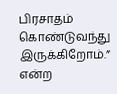பிரசாதம் கொண்டுவந்து இருக்கிறோம்.” என்ற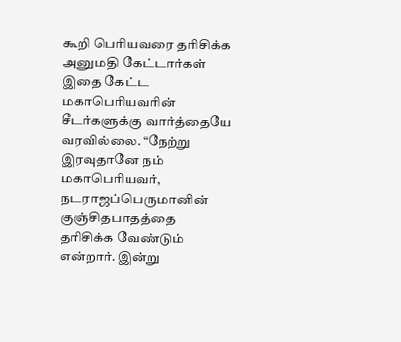கூறி பெரியவரை தரிசிக்க அனுமதி கேட்டார்கள் இதை கேட்ட மகாபெரியவரின் சீடர்களுக்கு வார்த்தையே வரவில்லை. “நேற்று இரவுதானே நம் மகாபெரியவர், நடராஜப்பெருமானின் குஞ்சிதபாதத்தை தரிசிக்க வேண்டும் என்றார். இன்று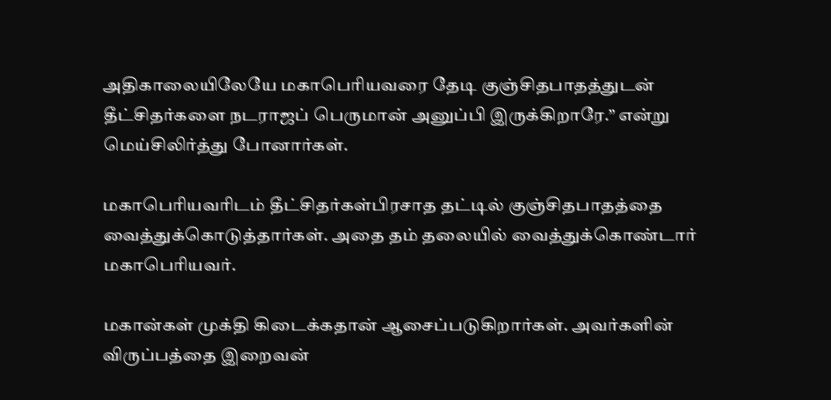அதிகாலையிலேயே மகாபெரியவரை தேடி குஞ்சிதபாதத்துடன் தீட்சிதர்களை நடராஜப் பெருமான் அனுப்பி இருக்கிறாரே.” என்று மெய்சிலிர்த்து போனார்கள்.

மகாபெரியவரிடம் தீட்சிதர்கள்பிரசாத தட்டில் குஞ்சிதபாதத்தை வைத்துக்கொடுத்தார்கள். அதை தம் தலையில் வைத்துக்கொண்டார் மகாபெரியவர்.

மகான்கள் முக்தி கிடைக்கதான் ஆசைப்படுகிறார்கள். அவர்களின் விருப்பத்தை இறைவன்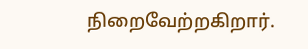நிறைவேற்றகிறார்.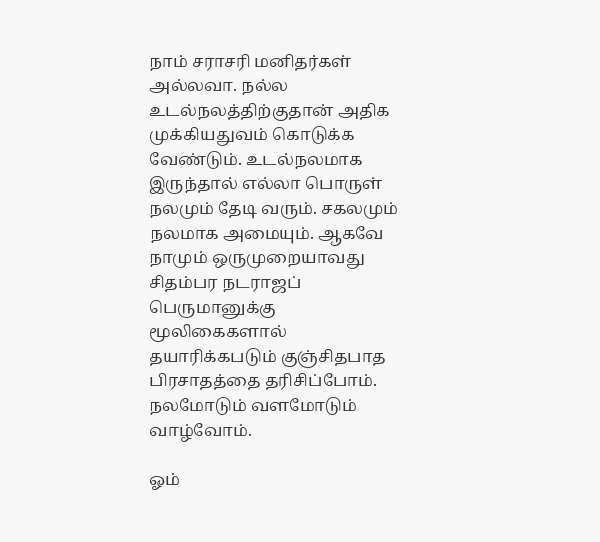நாம் சராசரி மனிதர்கள் அல்லவா. நல்ல உடல்நலத்திற்குதான் அதிக முக்கியதுவம் கொடுக்க வேண்டும். உடல்நலமாக இருந்தால் எல்லா பொருள் நலமும் தேடி வரும். சகலமும் நலமாக அமையும். ஆகவே நாமும் ஒருமுறையாவது சிதம்பர நடராஜப் பெருமானுக்கு மூலிகைகளால் தயாரிக்கபடும் குஞ்சிதபாத பிரசாதத்தை தரிசிப்போம். நலமோடும் வளமோடும் வாழ்வோம்.

ஓம்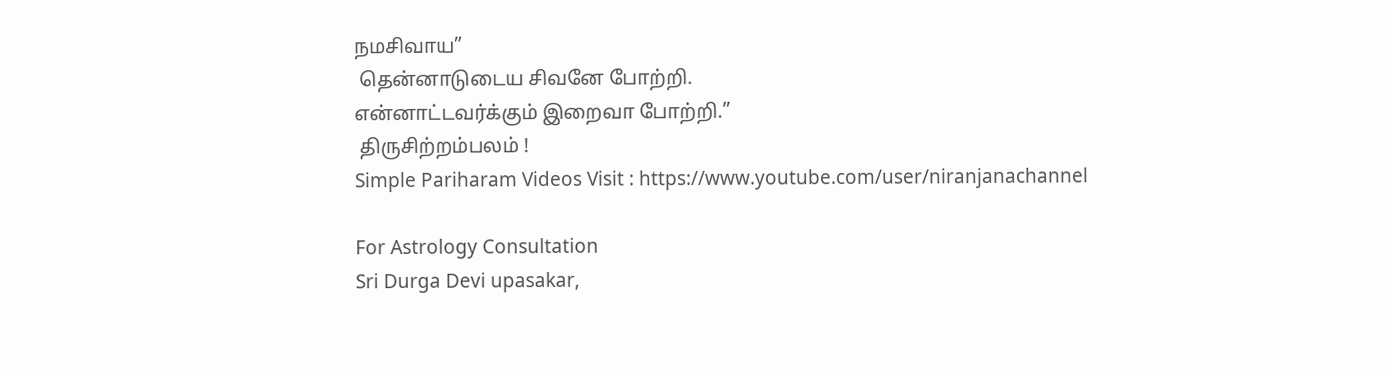நமசிவாய”
 தென்னாடுடைய சிவனே போற்றி.
என்னாட்டவர்க்கும் இறைவா போற்றி.”
 திருசிற்றம்பலம் !
Simple Pariharam Videos Visit : https://www.youtube.com/user/niranjanachannel

For Astrology Consultation
Sri Durga Devi upasakar,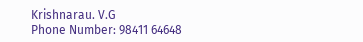Krishnarau. V.G
Phone Number: 98411 64648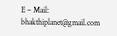E – Mail: bhakthiplanet@gmail.com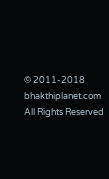© 2011-2018 bhakthiplanet.com  All Rights Reserved